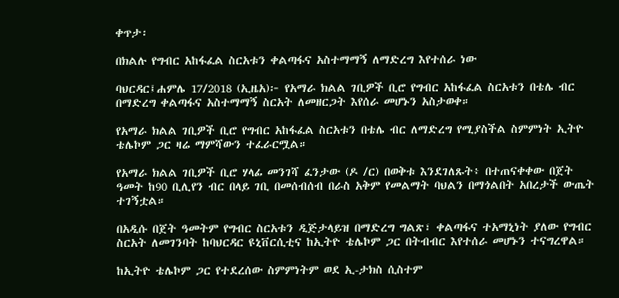ቀጥታ፡

በክልሉ የግብር አከፋፈል ስርአቱን ቀልጣፋና አስተማማኝ ለማድረግ እየተሰራ ነው

ባህርዳር፤ሐምሌ 17/2018 (ኢዜአ)፦ የአማራ ክልል ገቢዎች ቢሮ የግብር አከፋፈል ስርአቱን በቴሌ ብር በማድረግ ቀልጣፋና አስተማማኝ ስርአት ለመዘርጋት እየሰራ መሆኑን አስታወቀ።

የአማራ ክልል ገቢዎች ቢሮ የግብር አከፋፈል ስርአቱን በቴሌ ብር ለማድረግ የሚያስችል ስምምነት ኢትዮ ቴሌኮም ጋር ዛሬ ማምሻውን ተፈራርሟል።

የአማራ ክልል ገቢዎች ቢሮ ሃላፊ መንገሻ ፈንታው (ዶ /ር) በወቅቱ እንደገለጹት፥ በተጠናቀቀው በጀት ዓመት ከ90 ቢሊየን ብር በላይ ገቢ በመሰብሰብ በራስ አቅም የመልማት ባህልን በማጎልበት አበረታች ውጤት ተገኝቷል።

በአዲሱ በጀት ዓመትም የግብር ስርአቱን ዲጅታላይዝ በማድረግ ግልጽ፣ ቀልጣፋና ተአማኒነት ያለው የግብር ስርአት ለመገንባት ከባህርዳር ዩኒቨርሲቲና ከኢትዮ ቴሌኮም ጋር በትብብር እየተሰራ መሆኑን ተናግረዋል።

ከኢትዮ ቴሌኮም ጋር የተደረሰው ስምምነትም ወደ ኢ-ታክስ ሲስተም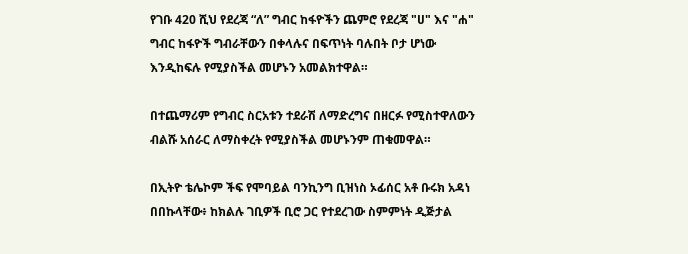የገቡ 420 ሺህ የደረጃ “ለ” ግብር ከፋዮችን ጨምሮ የደረጃ "ሀ" እና "ሐ" ግብር ከፋዮች ግብራቸውን በቀላሉና በፍጥነት ባሉበት ቦታ ሆነው እንዲከፍሉ የሚያስችል መሆኑን አመልክተዋል።

በተጨማሪም የግብር ስርአቱን ተደራሽ ለማድረግና በዘርፉ የሚስተዋለውን ብልሹ አሰራር ለማስቀረት የሚያስችል መሆኑንም ጠቁመዋል።

በኢትዮ ቴሌኮም ችፍ የሞባይል ባንኪንግ ቢዝነስ ኦፊሰር አቶ ቡሩክ አዳነ በበኩላቸው፥ ከክልሉ ገቢዎች ቢሮ ጋር የተደረገው ስምምነት ዲጅታል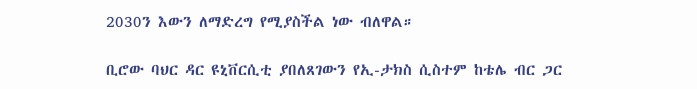2030ን እውን ለማድረግ የሚያስችል ነው ብለዋል።

ቢሮው ባህር ዳር ዩኒቨርሲቲ ያበለጸገውን የኢ-ታክስ ሲስተም ከቴሌ ብር ጋር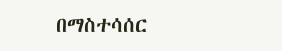በማስተሳሰር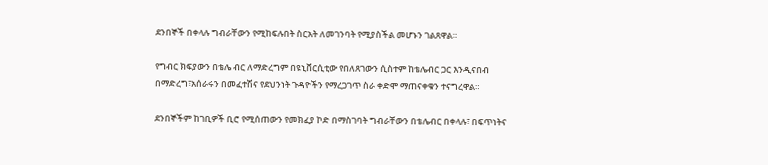ደንበኞች በቀላሉ ግብራቸውን የሚከፍሉበት ስርአት ለመገንባት የሚያስችል መሆኑን ገልጸዋል።

የግብር ክፍያውን በቴሌ ብር ለማድረግም በዩኒቨርሲቲው የበለጸገውን ሲስተም ከቴሌብር ጋር እንዲናበብ በማድረግ፣አሰራሩን በመፈተሽና የደህንነት ጉዳዮችን የማረጋገጥ ስራ ቀድሞ ማጠናቀቁን ተናግረዋል።

ደንበኞችም ከገቢዎች ቢሮ የሚሰጠውን የመክፈያ ኮድ በማስገባት ግብራቸውን በቴሌብር በቀላሉ፣ በፍጥነትና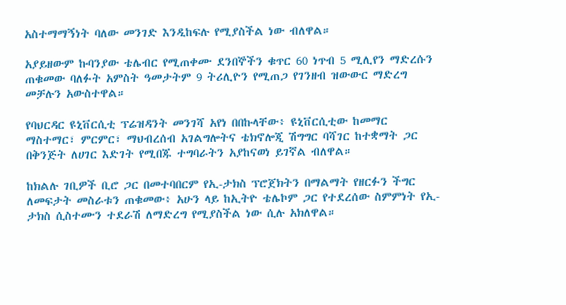አስተማማኝነት ባለው መንገድ እንዲከፍሉ የሚያስችል ነው ብለዋል።

አያይዘውም ኩባንያው ቴሌብር የሚጠቀሙ ደንበኞችን ቁጥር 60 ነጥብ 5 ሚሊየን ማድረሱን ጠቁመው ባለፉት አምስት ዓመታትም 9 ትሪሊዮን የሚጠጋ የገንዘብ ዝውውር ማድረግ መቻሉን አውስተዋል።

የባህርዳር ዩኒቨርሲቲ ፕሬዝዳንት መንገሻ አየነ በበኩላቸው፥ ዩኒቨርሲቲው ከመማር ማስተማር፣ ምርምር፣ ማህብረሰብ አገልግሎትና ቴክኖሎጂ ሽግግር ባሻገር ከተቋማት ጋር በቅንጅት ለሀገር እድገት የሚበጁ ተግባራትን አያከናወነ ይገኛል ብለዋል።

ከክልሉ ገቢዎች ቢሮ ጋር በመተባበርም የኢ-ታክስ ፕሮጀክትን በማልማት የዘርፉን ችግር ለመፍታት መስራቱን ጠቁመው፥ አሁን ላይ ከኢትዮ ቴሌኮም ጋር የተደረሰው ስምምነት የኢ-ታክስ ሲስተሙን ተደራሽ ለማድረግ የሚያስችል ነው ሲሉ አክለዋል።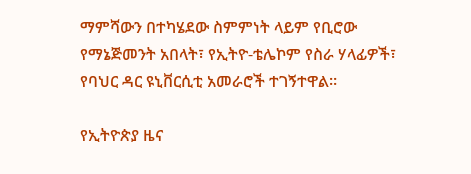ማምሻውን በተካሄደው ስምምነት ላይም የቢሮው የማኔጅመንት አበላት፣ የኢትዮ-ቴሌኮም የስራ ሃላፊዎች፣ የባህር ዳር ዩኒቨርሲቲ አመራሮች ተገኝተዋል።

የኢትዮጵያ ዜና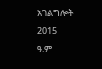አገልግሎት
2015
ዓ.ም